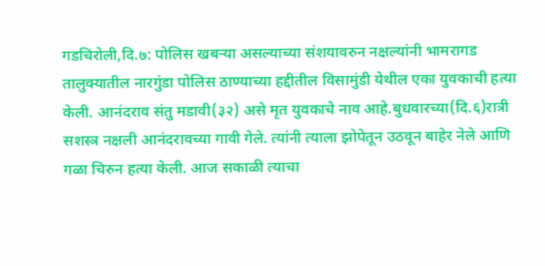गडचिरोली,दि.७: पोलिस खबऱ्या असल्याच्या संशयावरुन नक्षल्यांनी भामरागड तालुक्यातील नारगुंडा पोलिस ठाण्याच्या हद्दीतील विसामुंडी येथील एका युवकाची हत्या केली. आनंदराव संतु मडावी(३२) असे मृत युवकाचे नाव आहे.बुधवारच्या(दि.६)रात्री सशस्त्र नक्षली आनंदरावच्या गावी गेले. त्यांनी त्याला झोपेतून उठवून बाहेर नेले आणि गळा चिरुन हत्या केली. आज सकाळी त्याचा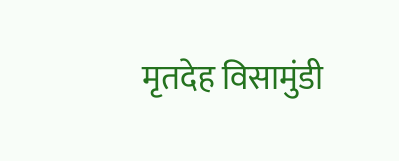मृतदेह विसामुंडी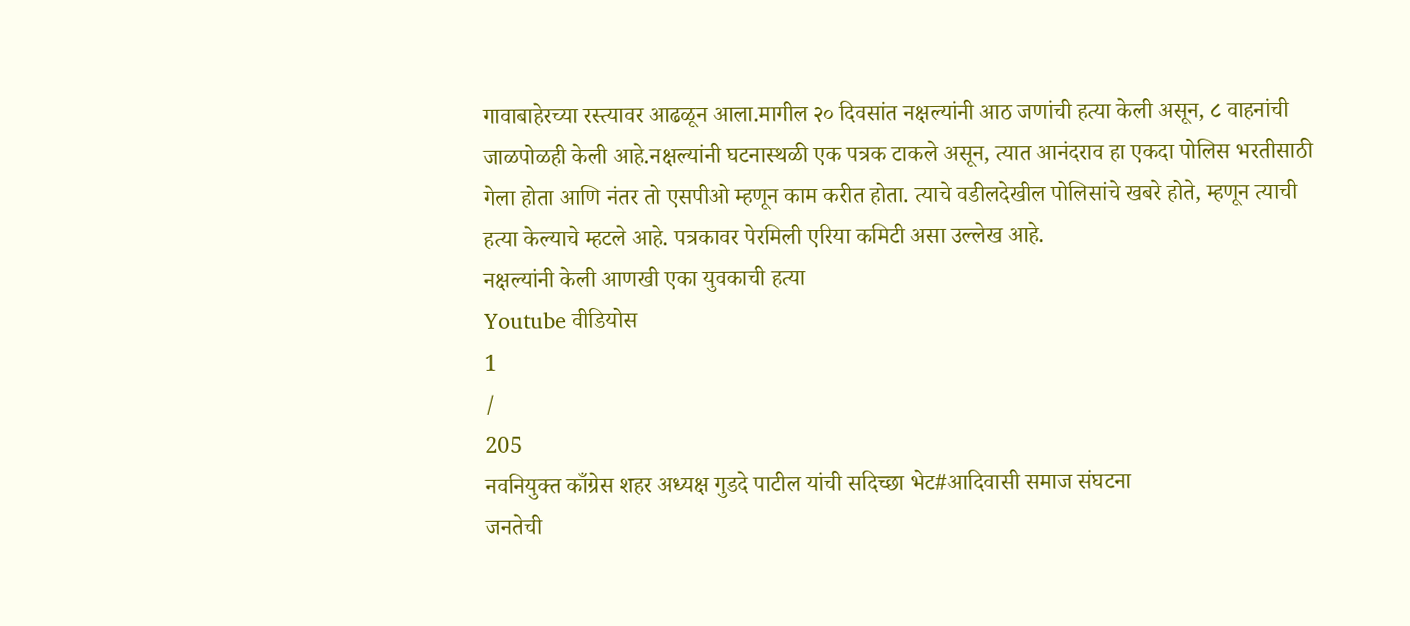गावाबाहेरच्या रस्त्यावर आढळून आला.मागील २० दिवसांत नक्षल्यांनी आठ जणांची हत्या केली असून, ८ वाहनांची जाळपोळही केली आहे.नक्षल्यांनी घटनास्थळी एक पत्रक टाकले असून, त्यात आनंदराव हा एकदा पोलिस भरतीसाठी गेला होता आणि नंतर तो एसपीओ म्हणून काम करीत होता. त्याचे वडीलदेखील पोलिसांचे खबरे होते, म्हणून त्याची हत्या केल्याचे म्हटले आहे. पत्रकावर पेरमिली एरिया कमिटी असा उल्लेख आहे.
नक्षल्यांनी केली आणखी एका युवकाची हत्या
Youtube वीडियोस
1
/
205
नवनियुक्त काँग्रेस शहर अध्यक्ष गुडदे पाटील यांची सदिच्छा भेट#आदिवासी समाज संघटना
जनतेची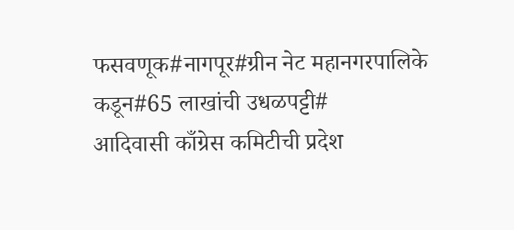फसवणूक#नागपूर#ग्रीन नेट महानगरपालिके कडून#65 लाखांची उधळपट्टी#
आदिवासी काँग्रेस कमिटीची प्रदेश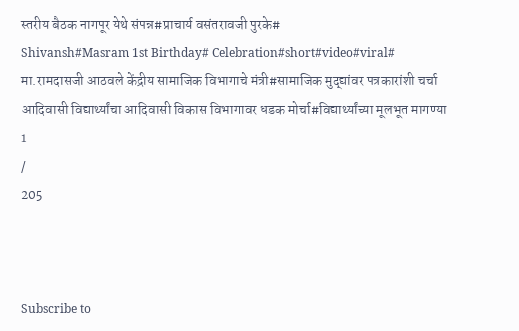स्तरीय बैठक नागपूर येथे संपन्न#प्राचार्य वसंतरावजी पुरके#
Shivansh#Masram 1st Birthday# Celebration#short#video#viral#
मा.रामदासजी आठवले केंद्रीय सामाजिक विभागाचे मंत्री#सामाजिक मुद्द्यांवर पत्रकारांशी चर्चा
आदिवासी विद्यार्थ्यांचा आदिवासी विकास विभागावर धडक मोर्चा#विद्यार्थ्यांच्या मूलभूत मागण्या
1
/
205



Subscribe to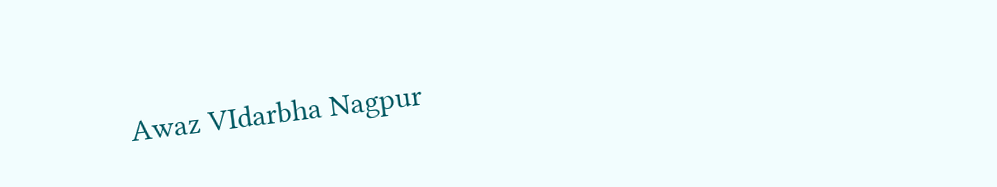Awaz VIdarbha Nagpur